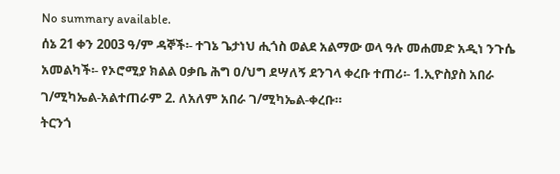No summary available.
ሰኔ 21 ቀን 2003 ዓ/ም ዳኞች፡- ተገኔ ጌታነህ ሒጎስ ወልደ አልማው ወላ ዓሉ መሐመድ አዲነ ንጉሴ አመልካች፡- የኦሮሚያ ክልል ዐቃቤ ሕግ ዐ/ህግ ደሣለኝ ደንገላ ቀረቡ ተጠሪ፡- 1.ኢዮስያስ አበራ ገ/ሚካኤል-አልተጠራም 2. ለአለም አበራ ገ/ሚካኤል-ቀረቡ።
ትርንጎ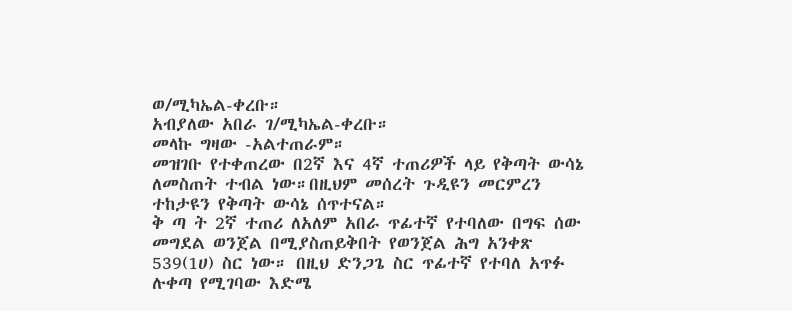ወ/ሚካኤል-ቀረቡ።
አብያለው አበራ ገ/ሚካኤል-ቀረቡ።
መላኩ ግዛው -አልተጠራም።
መዝገቡ የተቀጠረው በ2ኛ እና 4ኛ ተጠሪዎች ላይ የቅጣት ውሳኔ ለመስጠት ተብል ነው።በዚህም መሰረት ጉዲዩን መርምረን ተከታዩን የቅጣት ውሳኔ ሰጥተናል።
ቅ ጣ ት 2ኛ ተጠሪ ለአለም አበራ ጥፊተኛ የተባለው በግፍ ሰው መግደል ወንጀል በሚያስጠይቅበት የወንጀል ሕግ አንቀጽ 539(1ሀ) ስር ነው። በዚህ ድንጋጌ ስር ጥፊተኛ የተባለ አጥፉ ሉቀጣ የሚገባው እድሜ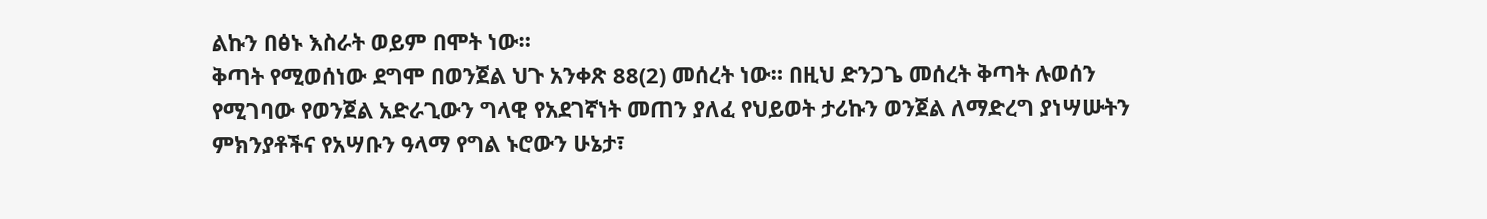ልኩን በፅኑ እስራት ወይም በሞት ነው።
ቅጣት የሚወሰነው ደግሞ በወንጀል ህጉ አንቀጽ 88(2) መሰረት ነው። በዚህ ድንጋጌ መሰረት ቅጣት ሉወሰን የሚገባው የወንጀል አድራጊውን ግላዊ የአደገኛነት መጠን ያለፈ የህይወት ታሪኩን ወንጀል ለማድረግ ያነሣሡትን ምክንያቶችና የአሣቡን ዓላማ የግል ኑሮውን ሁኔታ፣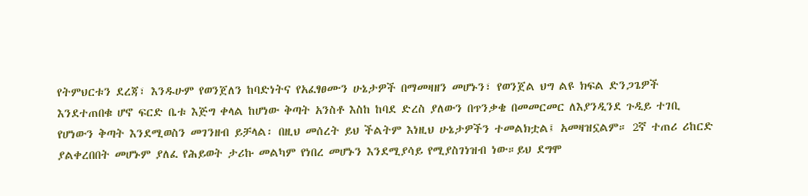የትምህርቱን ደረጃ፣ እንዱሁም የወንጀለን ከባድነትና የአፈፃፀሙን ሁኔታዎች በማመዛዘን መሆኑን፣ የወንጀል ህግ ልዩ ክፍል ድንጋጌዎች እንደተጠበቁ ሆኖ ፍርድ ቤቱ እጅግ ቀላል ከሆነው ቅጣት አንስቶ እስከ ከባደ ድረስ ያለውን በጥንቃቄ በመመርመር ለእያንዲንደ ጉዲይ ተገቢ የሆነውን ቅጣት እንደሚወስን መገንዘብ ይቻላል፡ በዚህ መሰረት ይህ ችልትም እነዚህ ሁኔታዎችን ተመልክቷል፤ አመዛዝኗልም። 2ኛ ተጠሪ ሪከርድ ያልቀረበበት መሆኑም ያለፈ የሕይወት ታሪኩ መልካም የነበረ መሆኑን እንደሚያሳይ የሚያስገነዝብ ነው።ይህ ደግሞ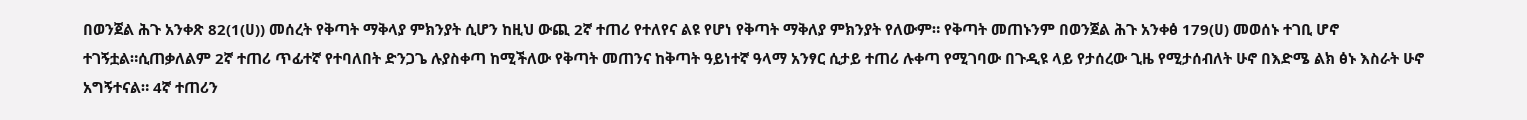በወንጀል ሕጉ አንቀጽ 82(1(ሀ)) መሰረት የቅጣት ማቅላያ ምክንያት ሲሆን ከዚህ ውጪ 2ኛ ተጠሪ የተለየና ልዩ የሆነ የቅጣት ማቅለያ ምክንያት የለውም። የቅጣት መጠኑንም በወንጀል ሕጉ አንቀፅ 179(ሀ) መወሰኑ ተገቢ ሆኖ ተገኝቷል።ሲጠቃለልም 2ኛ ተጠሪ ጥፊተኛ የተባለበት ድንጋጌ ሉያስቀጣ ከሚችለው የቅጣት መጠንና ከቅጣት ዓይነተኛ ዓላማ አንፃር ሲታይ ተጠሪ ሉቀጣ የሚገባው በጉዲዩ ላይ የታሰረው ጊዜ የሚታሰብለት ሁኖ በእድሜ ልክ ፅኑ እስራት ሁኖ አግኝተናል። 4ኛ ተጠሪን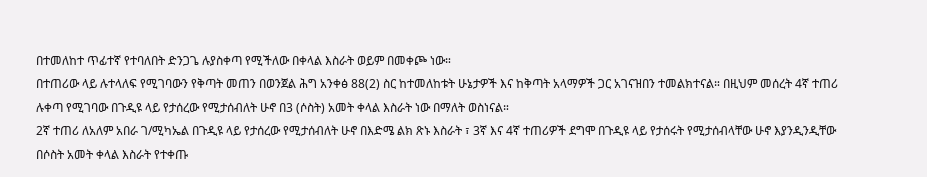በተመለከተ ጥፊተኛ የተባለበት ድንጋጌ ሉያስቀጣ የሚችለው በቀላል እስራት ወይም በመቀጮ ነው።
በተጠሪው ላይ ሉተላለፍ የሚገባውን የቅጣት መጠን በወንጀል ሕግ አንቀፅ 88(2) ስር ከተመለከቱት ሁኔታዎች እና ከቅጣት አላማዎች ጋር አገናዝበን ተመልክተናል። በዚህም መሰረት 4ኛ ተጠሪ ሉቀጣ የሚገባው በጉዲዩ ላይ የታሰረው የሚታሰብለት ሁኖ በ3 (ሶስት) አመት ቀላል እስራት ነው በማለት ወስነናል።
2ኛ ተጠሪ ለአለም አበራ ገ/ሚካኤል በጉዲዩ ላይ የታሰረው የሚታሰብለት ሁኖ በእድሜ ልክ ጽኑ እስራት ፣ 3ኛ እና 4ኛ ተጠሪዎች ደግሞ በጉዲዩ ላይ የታሰሩት የሚታሰብላቸው ሁኖ እያንዲንዲቸው በሶስት አመት ቀላል እስራት የተቀጡ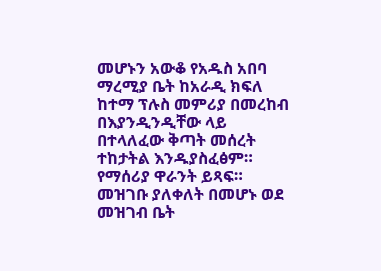መሆኑን አውቆ የአዱስ አበባ ማረሚያ ቤት ከአራዲ ክፍለ ከተማ ፕሉስ መምሪያ በመረከብ በእያንዲንዲቸው ላይ በተላለፈው ቅጣት መሰረት ተከታትል እንዱያስፈፅም። የማሰሪያ ዋራንት ይጻፍ።
መዝገቡ ያለቀለት በመሆኑ ወደ መዝገብ ቤት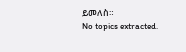ይመለስ።
No topics extracted.